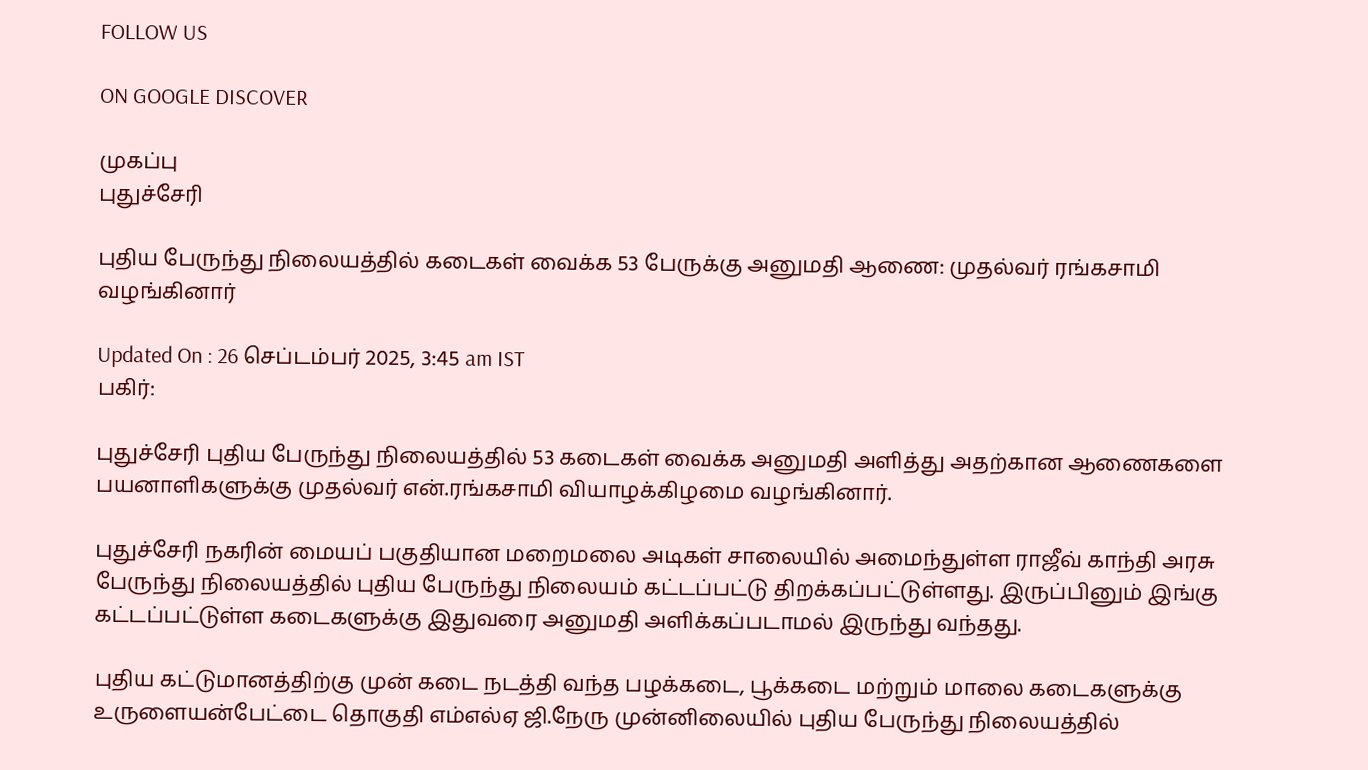FOLLOW US

ON GOOGLE DISCOVER

முகப்பு
புதுச்சேரி

புதிய பேருந்து நிலையத்தில் கடைகள் வைக்க 53 பேருக்கு அனுமதி ஆணை: முதல்வர் ரங்கசாமி வழங்கினார்

Updated On : 26 செப்டம்பர் 2025, 3:45 am IST
பகிர்:

புதுச்சேரி புதிய பேருந்து நிலையத்தில் 53 கடைகள் வைக்க அனுமதி அளித்து அதற்கான ஆணைகளை பயனாளிகளுக்கு முதல்வர் என்.ரங்கசாமி வியாழக்கிழமை வழங்கினார்.

புதுச்சேரி நகரின் மையப் பகுதியான மறைமலை அடிகள் சாலையில் அமைந்துள்ள ராஜீவ் காந்தி அரசு பேருந்து நிலையத்தில் புதிய பேருந்து நிலையம் கட்டப்பட்டு திறக்கப்பட்டுள்ளது. இருப்பினும் இங்கு கட்டப்பட்டுள்ள கடைகளுக்கு இதுவரை அனுமதி அளிக்கப்படாமல் இருந்து வந்தது.

புதிய கட்டுமானத்திற்கு முன் கடை நடத்தி வந்த பழக்கடை, பூக்கடை மற்றும் மாலை கடைகளுக்கு உருளையன்பேட்டை தொகுதி எம்எல்ஏ ஜி.நேரு முன்னிலையில் புதிய பேருந்து நிலையத்தில்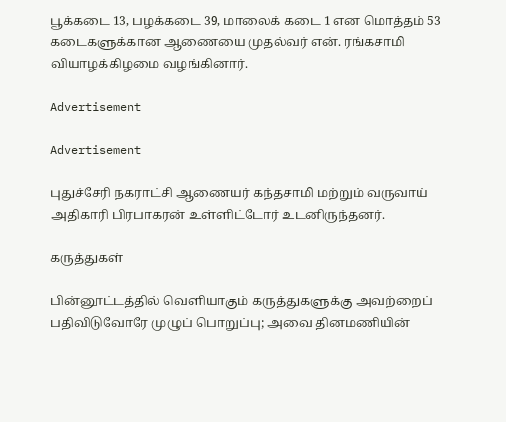பூக்கடை 13, பழக்கடை 39, மாலைக் கடை 1 என மொத்தம் 53 கடைகளுக்கான ஆணையை முதல்வர் என். ரங்கசாமி வியாழக்கிழமை வழங்கினார்.

Advertisement

Advertisement

புதுச்சேரி நகராட்சி ஆணையர் கந்தசாமி மற்றும் வருவாய் அதிகாரி பிரபாகரன் உள்ளிட்டோர் உடனிருந்தனர்.

கருத்துகள்

பின்னூட்டத்தில் வெளியாகும் கருத்துகளுக்கு அவற்றைப் பதிவிடுவோரே முழுப் பொறுப்பு; அவை தினமணியின்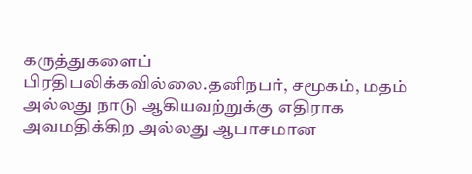கருத்துகளைப் பிரதிபலிக்கவில்லை.தனிநபர், சமூகம், மதம் அல்லது நாடு ஆகியவற்றுக்கு எதிராக அவமதிக்கிற அல்லது ஆபாசமான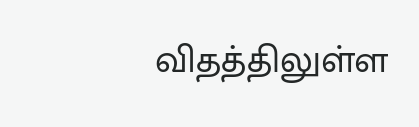விதத்திலுள்ள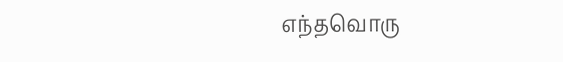எந்தவொரு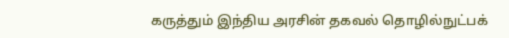கருத்தும் இந்திய அரசின் தகவல் தொழில்நுட்பக்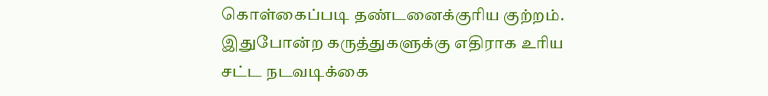கொள்கைப்படி தண்டனைக்குரிய குற்றம். இதுபோன்ற கருத்துகளுக்கு எதிராக உரிய சட்ட நடவடிக்கை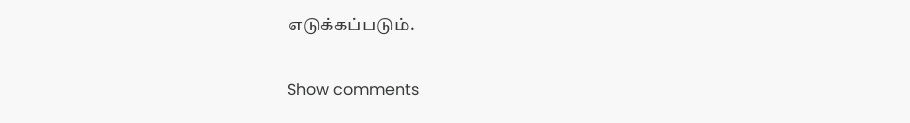எடுக்கப்படும்.

Show comments